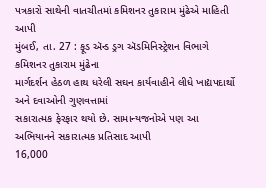પત્રકારો સાથેની વાતચીતમાં કમિશનર તુકારામ મુંઢેએ માહિતી આપી
મુંબઈ, તા. 27 : ફૂડ ઍન્ડ ડ્રગ ઍડમિનિસ્ટ્રેશન વિભાગે કમિશનર તુકારામ મુંઢેના
માર્ગદર્શન હેઠળ હાથ ધરેલી સઘન કાર્યવાહીને લીધે ખાદ્યપદાર્થો અને દવાઓની ગુણવત્તામાં
સકારાત્મક ફેરફાર થયો છે. સામાન્યજનોએ પણ આ અભિયાનને સકારાત્મક પ્રતિસાદ આપી
16,000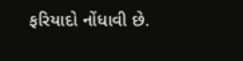ફરિયાદો નોંધાવી છે.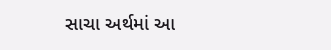સાચા અર્થમાં આ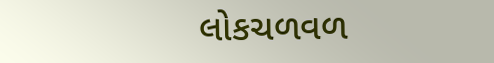લોકચળવળ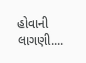હોવાની લાગણી....